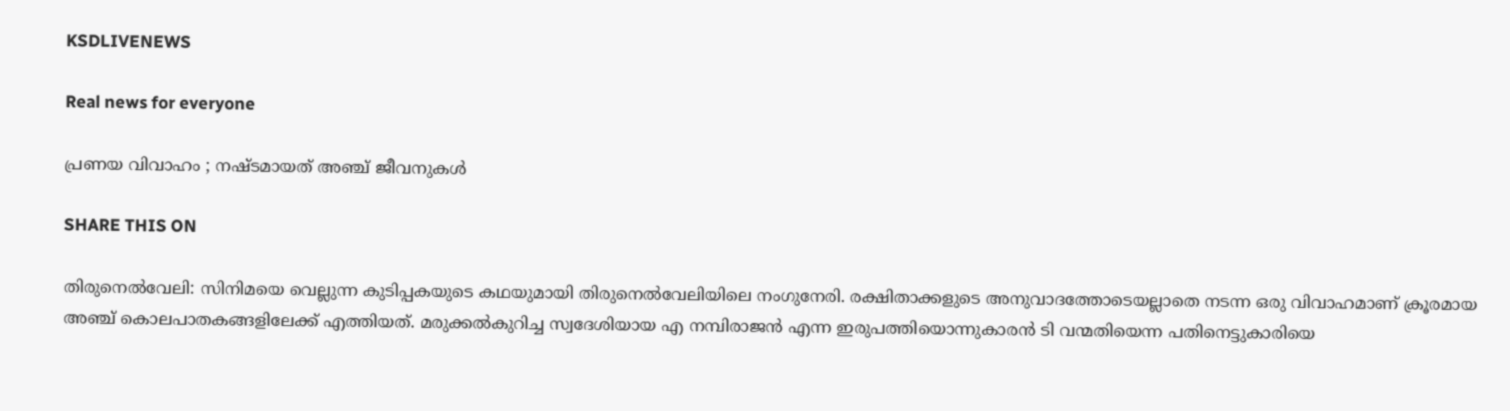KSDLIVENEWS

Real news for everyone

പ്രണയ വിവാഹം ; നഷ്ടമായത് അഞ്ച് ജീവനുകൾ

SHARE THIS ON

തിരുനെല്‍വേലി: സിനിമയെ വെല്ലുന്ന കുടിപ്പകയുടെ കഥയുമായി തിരുനെല്‍വേലിയിലെ നംഗുനേരി. രക്ഷിതാക്കളുടെ അനുവാദത്തോടെയല്ലാതെ നടന്ന ഒരു വിവാഹമാണ് ക്രൂരമായ അഞ്ച് കൊലപാതകങ്ങളിലേക്ക് എത്തിയത്. മരുക്കല്‍കുറിച്ച സ്വദേശിയായ എ നമ്പിരാജന്‍ എന്ന ഇരുപത്തിയൊന്നുകാരന്‍ ടി വന്മതിയെന്ന പതിനെട്ടുകാരിയെ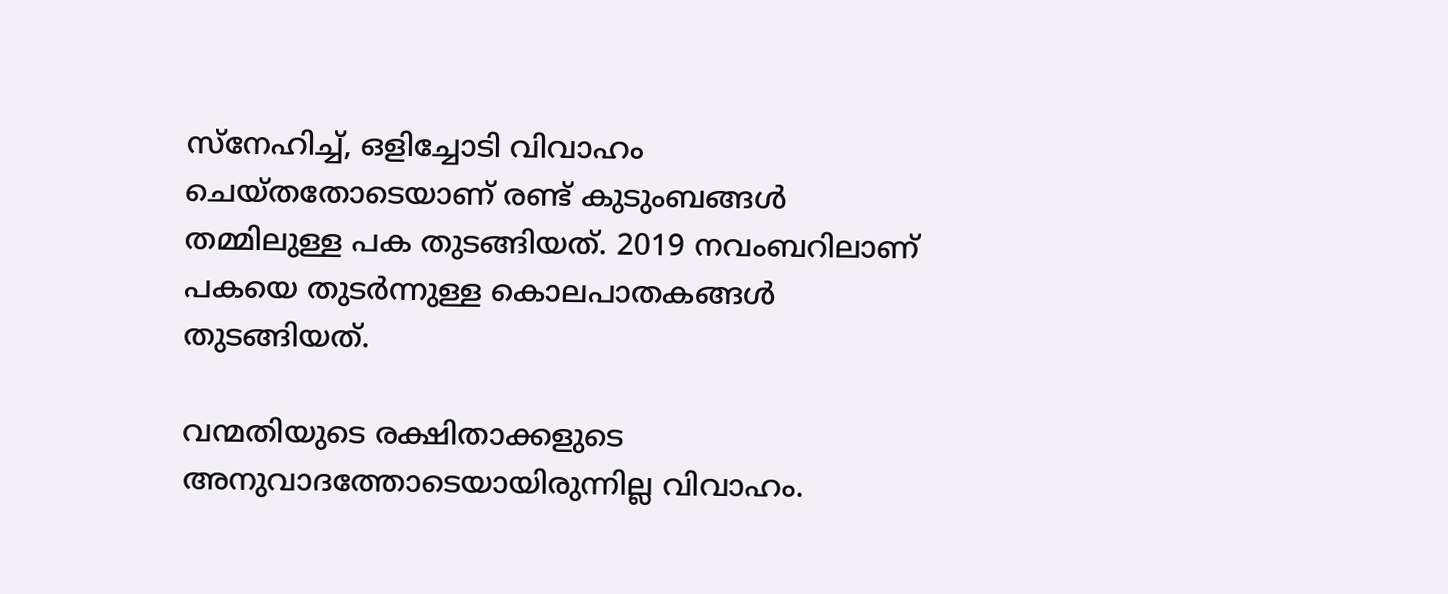സ്നേഹിച്ച്, ഒളിച്ചോടി വിവാഹം ചെയ്തതോടെയാണ് രണ്ട് കുടുംബങ്ങള്‍ തമ്മിലുള്ള പക തുടങ്ങിയത്. 2019 നവംബറിലാണ് പകയെ തുടര്‍ന്നുള്ള കൊലപാതകങ്ങള്‍ തുടങ്ങിയത്.

വന്മതിയുടെ രക്ഷിതാക്കളുടെ അനുവാദത്തോടെയായിരുന്നില്ല വിവാഹം.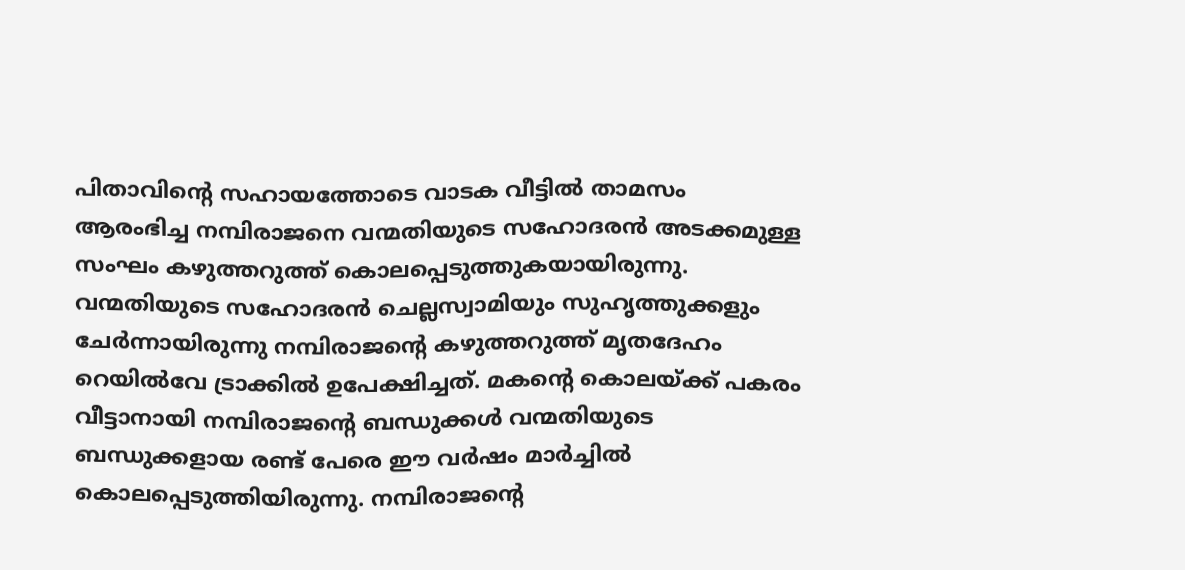പിതാവിന്‍റെ സഹായത്തോടെ വാടക വീട്ടില്‍ താമസം ആരംഭിച്ച നമ്പിരാജനെ വന്മതിയുടെ സഹോദരന്‍ അടക്കമുള്ള സംഘം കഴുത്തറുത്ത് കൊലപ്പെടുത്തുകയായിരുന്നു. വന്മതിയുടെ സഹോദരന്‍ ചെല്ലസ്വാമിയും സുഹൃത്തുക്കളും ചേര്‍ന്നായിരുന്നു നമ്പിരാജന്‍റെ കഴുത്തറുത്ത് മൃതദേഹം റെയില്‍വേ ട്രാക്കില്‍ ഉപേക്ഷിച്ചത്. മകന്‍റെ കൊലയ്ക്ക് പകരം വീട്ടാനായി നമ്പിരാജന്‍റെ ബന്ധുക്കള്‍ വന്മതിയുടെ ബന്ധുക്കളായ രണ്ട് പേരെ ഈ വര്‍ഷം മാര്‍ച്ചില്‍ കൊലപ്പെടുത്തിയിരുന്നു. നമ്പിരാജന്‍റെ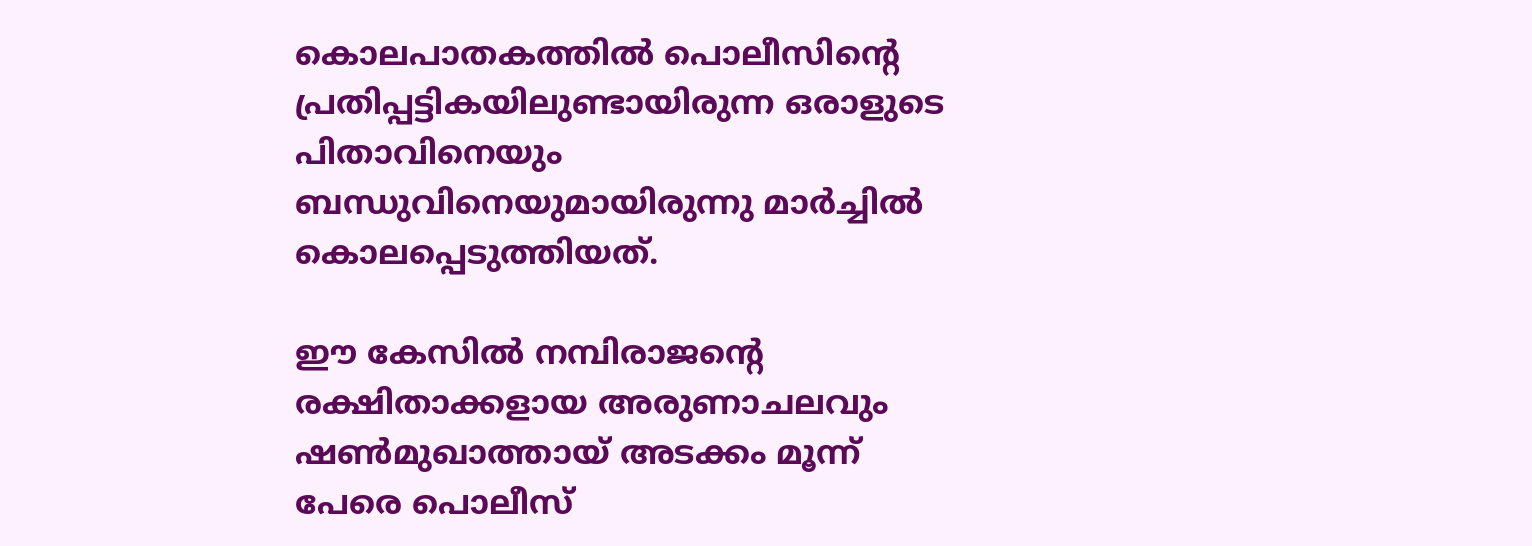കൊലപാതകത്തില്‍ പൊലീസിന്‍റെ പ്രതിപ്പട്ടികയിലുണ്ടായിരുന്ന ഒരാളുടെ പിതാവിനെയും ബന്ധുവിനെയുമായിരുന്നു മാര്‍ച്ചില്‍ കൊലപ്പെടുത്തിയത്.

ഈ കേസില്‍ നമ്പിരാജന്‍റെ രക്ഷിതാക്കളായ അരുണാചലവും ഷണ്‍മുഖാത്തായ് അടക്കം മൂന്ന് പേരെ പൊലീസ്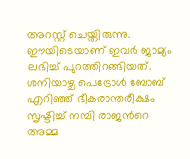അറസ്റ്റ് ചെയ്തിരുന്നു. ഈയിടെയാണ് ഇവര്‍ ജാമ്യം ലഭിച്ച് പുറത്തിറങ്ങിയത്. ശനിയാഴ്ച പെട്രോള്‍ ബോബ് എറിഞ്ഞ് ഭീകരാന്തരീക്ഷം സൃഷ്ടിച്ച് നമ്പി രാജന്‍റെ അമ്മ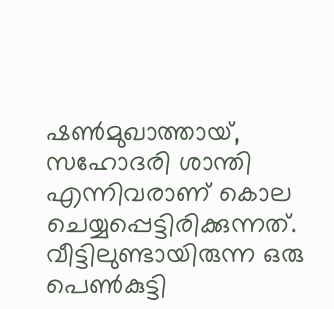ഷണ്‍മുഖാത്തായ്, സഹോദരി ശാന്തി എന്നിവരാണ് കൊല ചെയ്യപ്പെട്ടിരിക്കുന്നത്. വീട്ടിലുണ്ടായിരുന്ന ഒരു പെണ്‍കുട്ടി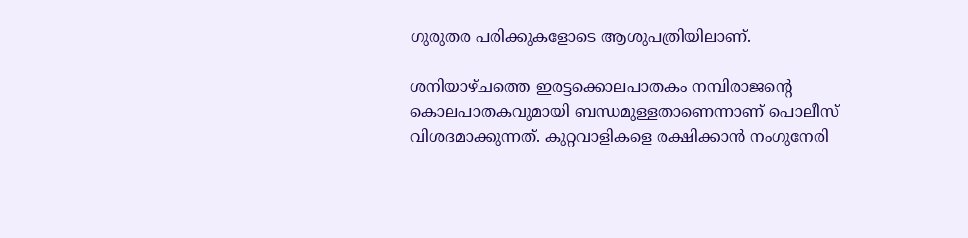ഗുരുതര പരിക്കുകളോടെ ആശുപത്രിയിലാണ്.

ശനിയാഴ്ചത്തെ ഇരട്ടക്കൊലപാതകം നമ്പിരാജന്‍റെ കൊലപാതകവുമായി ബന്ധമുള്ളതാണെന്നാണ് പൊലീസ് വിശദമാക്കുന്നത്. കുറ്റവാളികളെ രക്ഷിക്കാന്‍ നംഗുനേരി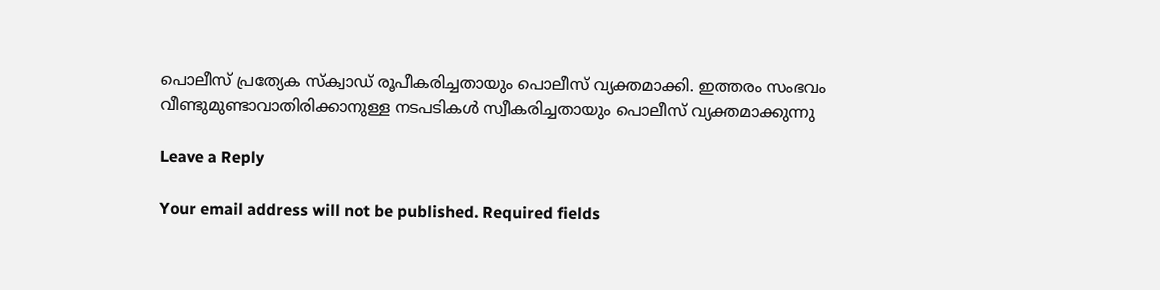പൊലീസ് പ്രത്യേക സ്ക്വാഡ് രൂപീകരിച്ചതായും പൊലീസ് വ്യക്തമാക്കി. ഇത്തരം സംഭവം വീണ്ടുമുണ്ടാവാതിരിക്കാനുള്ള നടപടികള്‍ സ്വീകരിച്ചതായും പൊലീസ് വ്യക്തമാക്കുന്നു

Leave a Reply

Your email address will not be published. Required fields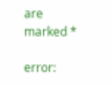are marked *

error: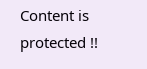Content is protected !!